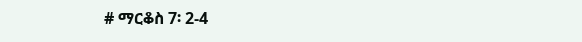# ማርቆስ 7፡ 2-4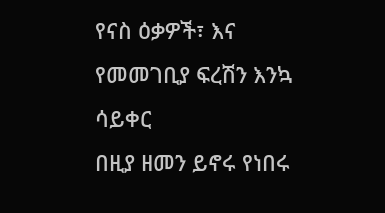የናስ ዕቃዎች፣ እና የመመገቢያ ፍረሽን እንኳ ሳይቀር
በዚያ ዘመን ይኖሩ የነበሩ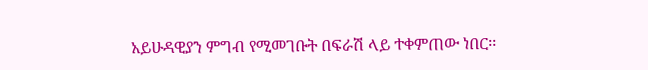አይሁዳዊያን ምግብ የሚመገቡት በፍራሽ ላይ ተቀምጠው ነበር፡፡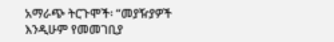አማራጭ ትርጉሞች፡ “መያዥያዎች እንዲሁም የመመገቢያ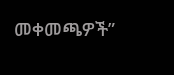መቀመጫዎች”